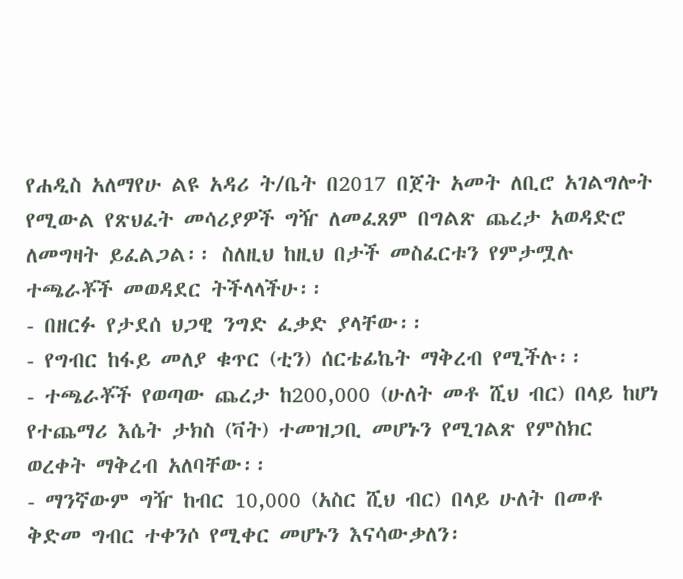የሐዲስ አለማየሁ ልዩ አዳሪ ት/ቤት በ2017 በጀት አመት ለቢሮ አገልግሎት የሚውል የጽህፈት መሳሪያዎች ግዥ ለመፈጸም በግልጽ ጨረታ አወዳድሮ ለመግዛት ይፈልጋል፡፡ ስለዚህ ከዚህ በታች መስፈርቱን የምታሟሉ ተጫራቾች መወዳደር ትችላላችሁ፡፡
- በዘርፉ የታደሰ ህጋዊ ንግድ ፈቃድ ያላቸው፡፡
- የግብር ከፋይ መለያ ቁጥር (ቲን) ሰርቴፊኬት ማቅረብ የሚችሉ፡፡
- ተጫራቾች የወጣው ጨረታ ከ200,000 (ሁለት መቶ ሺህ ብር) በላይ ከሆነ የተጨማሪ እሴት ታክስ (ቫት) ተመዝጋቢ መሆኑን የሚገልጽ የምስክር ወረቀት ማቅረብ አለባቸው፡፡
- ማንኛውም ግዥ ከብር 10,000 (አስር ሺህ ብር) በላይ ሁለት በመቶ ቅድመ ግብር ተቀንሶ የሚቀር መሆኑን እናሳውቃለን፡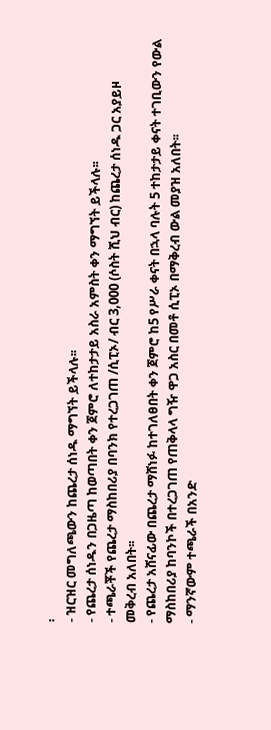፡
- ዝርዝር መግለጫውን ከጨረታ ሰነዱ ማግኘት ይችላሉ፡፡
- የጨረታ ሰነዱን በጋዜጣ ከወጣበት ቀን ጀምሮ ለተከታታይ አስራ አምስት ቀን ማግኘት ይችላሉ፡፡
- ተጫራቾች የጨረታ ማስከበሪያ በባንክ የተረጋገጠ /ሲፒኦ/ ብር 3,000 (ሶስት ሺህ ብር) ከጨረታ ሰነዱ ጋር አያይዞ መቅረብ አለበት፡፡
- የጨረታ አሸናፊው በጨረታ ማሸነፉ ከተገለፀበት ቀን ጀምሮ ከ5 የሥራ ቀናት በኋላ ባሉት 5 ተከታታይ ቀናት ተገቢውን የውል ማስከበሪያ ከባንኮች በተረጋገጠ የጠቅላላ ግዥ ዋጋ አስር በመቶ ሲፒኦ በማቅረብ ውል መያዝ አለበት፡፡
- ማንኛውም ተጫራች በአንድ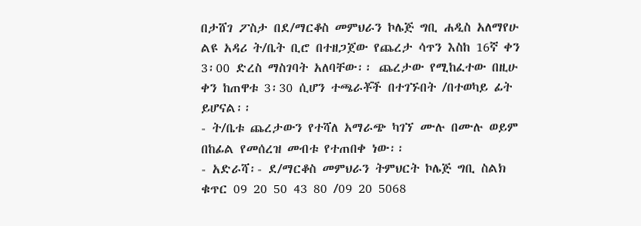በታሸገ ፖስታ በደ/ማርቆስ መምህራን ኮሌጅ ግቢ ሐዲስ አለማየሁ ልዩ አዳሪ ት/ቤት ቢሮ በተዘጋጀው የጨረታ ሳጥን እስከ 16ኛ ቀን 3፡00 ድረስ ማስገባት አለባቸው፡፡ ጨረታው የሚከፈተው በዚሁ ቀን ከጠዋቱ 3፡30 ሲሆን ተጫራቾች በተገኙበት /በተወካይ ፊት ይሆናል፡፡
- ት/ቤቱ ጨረታውን የተሻለ አማራጭ ካገኘ ሙሉ በሙሉ ወይም በከፊል የመሰረዝ መብቱ የተጠበቀ ነው፡፡
- አድራሻ፡- ደ/ማርቆስ መምህራን ትምህርት ኮሌጅ ግቢ ስልክ ቁጥር 09 20 50 43 80 /09 20 5068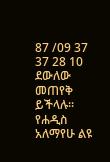87 /09 37 37 28 10 ደውለው መጠየቅ ይችላሉ፡፡
የሐዲስ አለማየሁ ልዩ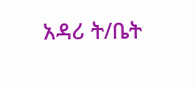አዳሪ ት/ቤት